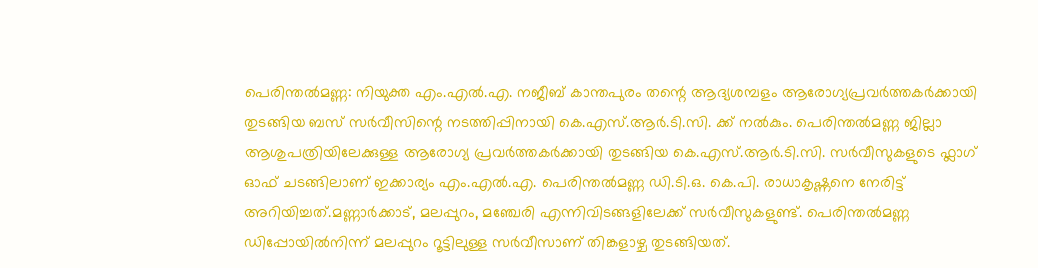പെരിന്തൽമണ്ണ: നിയുക്ത എം.എൽ.എ. നജീബ് കാന്തപുരം തന്റെ ആദ്യശമ്പളം ആരോഗ്യപ്രവർത്തകർക്കായി തുടങ്ങിയ ബസ് സർവീസിന്റെ നടത്തിപ്പിനായി കെ.എസ്.ആർ.ടി.സി. ക്ക് നൽകും. പെരിന്തൽമണ്ണ ജില്ലാ ആശുപത്രിയിലേക്കുള്ള ആരോഗ്യ പ്രവർത്തകർക്കായി തുടങ്ങിയ കെ.എസ്.ആർ.ടി.സി. സർവീസുകളുടെ ഫ്ലാഗ് ഓഫ് ചടങ്ങിലാണ് ഇക്കാര്യം എം.എൽ.എ. പെരിന്തൽമണ്ണ ഡി.ടി.ഒ. കെ.പി. രാധാകൃഷ്ണനെ നേരിട്ട് അറിയിച്ചത്.മണ്ണാർക്കാട്, മലപ്പുറം, മഞ്ചേരി എന്നിവിടങ്ങളിലേക്ക് സർവീസുകളുണ്ട്. പെരിന്തൽമണ്ണ ഡിപ്പോയിൽനിന്ന് മലപ്പുറം റൂട്ടിലുള്ള സർവീസാണ് തിങ്കളാഴ്ച തുടങ്ങിയത്.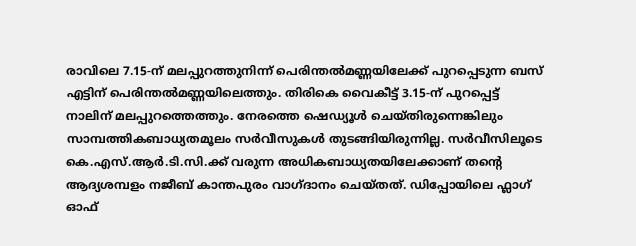രാവിലെ 7.15-ന് മലപ്പുറത്തുനിന്ന് പെരിന്തൽമണ്ണയിലേക്ക് പുറപ്പെടുന്ന ബസ് എട്ടിന് പെരിന്തൽമണ്ണയിലെത്തും. തിരികെ വൈകീട്ട് 3.15-ന് പുറപ്പെട്ട് നാലിന് മലപ്പുറത്തെത്തും. നേരത്തെ ഷെഡ്യൂൾ ചെയ്തിരുന്നെങ്കിലും സാമ്പത്തികബാധ്യതമൂലം സർവീസുകൾ തുടങ്ങിയിരുന്നില്ല. സർവീസിലൂടെ കെ.എസ്.ആർ.ടി.സി.ക്ക് വരുന്ന അധികബാധ്യതയിലേക്കാണ് തന്റെ ആദ്യശമ്പളം നജീബ് കാന്തപുരം വാഗ്ദാനം ചെയ്തത്. ഡിപ്പോയിലെ ഫ്ലാഗ് ഓഫ്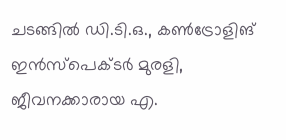ചടങ്ങിൽ ഡി.ടി.ഒ., കൺട്രോളിങ് ഇൻസ്പെക്ടർ മുരളി, ജീവനക്കാരായ എ.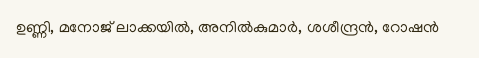ഉണ്ണി, മനോജ് ലാക്കയിൽ, അനിൽകുമാർ, ശശീന്ദ്രൻ, റോഷൻ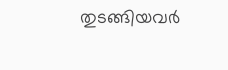തുടങ്ങിയവർ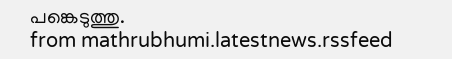പങ്കെടുത്തു.
from mathrubhumi.latestnews.rssfeed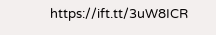https://ift.tt/3uW8ICR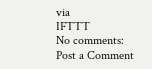via
IFTTT
No comments:
Post a Comment